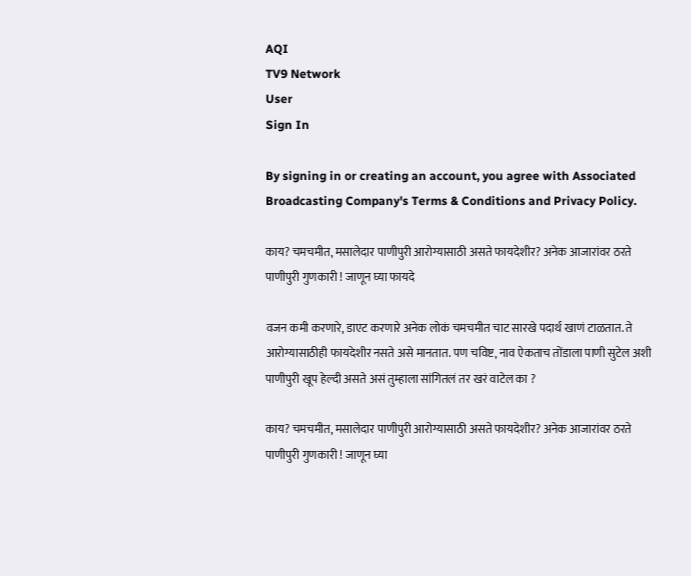AQI
TV9 Network
User
Sign In

By signing in or creating an account, you agree with Associated Broadcasting Company's Terms & Conditions and Privacy Policy.

काय? चमचमीत, मसालेदार पाणीपुरी आरोग्यासाठी असते फायदेशीर? अनेक आजारांवर ठरते पाणीपुरी गुणकारी ! जाणून घ्या फायदे

वजन कमी करणारे, डाएट करणारे अनेक लोकं चमचमीत चाट सारखे पदार्थ खाणं टाळतात. ते आरोग्यासाठीही फायदेशीर नसते असे मानतात. पण चविष्ट, नाव ऐकताच तोंडाला पाणी सुटेल अशी पाणीपुरी खूप हेल्दी असते असं तुम्हाला सांगितलं तर खरं वाटेल का ?

काय? चमचमीत, मसालेदार पाणीपुरी आरोग्यासाठी असते फायदेशीर? अनेक आजारांवर ठरते पाणीपुरी गुणकारी ! जाणून घ्या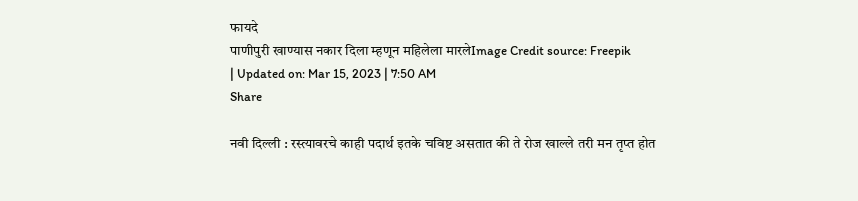फायदे
पाणीपुरी खाण्यास नकार दिला म्हणून महिलेला मारलेImage Credit source: Freepik
| Updated on: Mar 15, 2023 | 7:50 AM
Share

नवी दिल्ली : रस्त्यावरचे काही पदार्थ इतके चविष्ट असतात की ते रोज खाल्ले तरी मन तृप्त होत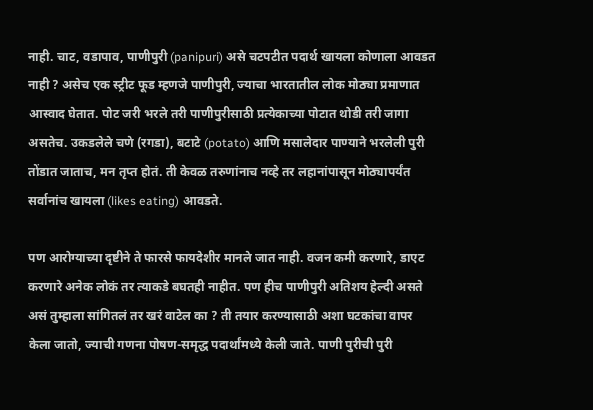नाही. चाट, वडापाव, पाणीपुरी (panipuri) असे चटपटीत पदार्थ खायला कोणाला आवडत नाही ? असेच एक स्ट्रीट फूड म्हणजे पाणीपुरी, ज्याचा भारतातील लोक मोठ्या प्रमाणात आस्वाद घेतात. पोट जरी भरले तरी पाणीपुरीसाठी प्रत्येकाच्या पोटात थोडी तरी जागा असतेच. उकडलेले चणे (रगडा), बटाटे (potato) आणि मसालेदार पाण्याने भरलेली पुरी तोंडात जाताच, मन तृप्त होतं. ती केवळ तरुणांनाच नव्हे तर लहानांपासून मोठ्यापर्यंत सर्वानांच खायला (likes eating) आवडते.

पण आरोग्याच्या दृष्टीने ते फारसे फायदेशीर मानले जात नाही. वजन कमी करणारे, डाएट करणारे अनेक लोकं तर त्याकडे बघतही नाहीत. पण हीच पाणीपुरी अतिशय हेल्दी असते असं तुम्हाला सांगितलं तर खरं वाटेल का ? ती तयार करण्यासाठी अशा घटकांचा वापर केला जातो, ज्याची गणना पोषण-समृद्ध पदार्थांमध्ये केली जाते. पाणी पुरीची पुरी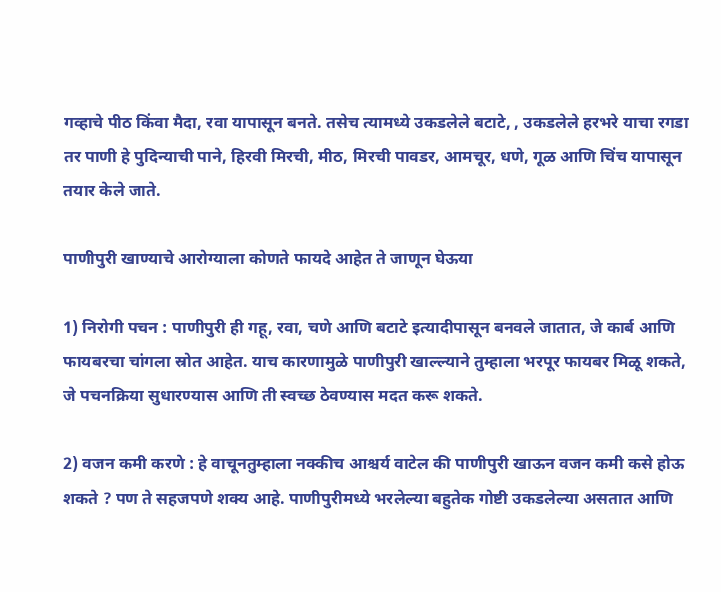गव्हाचे पीठ किंवा मैदा, रवा यापासून बनते. तसेच त्यामध्ये उकडलेले बटाटे, , उकडलेले हरभरे याचा रगडा तर पाणी हे पुदिन्याची पाने, हिरवी मिरची, मीठ, मिरची पावडर, आमचूर, धणे, गूळ आणि चिंच यापासून तयार केले जाते.

पाणीपुरी खाण्याचे आरोग्याला कोणते फायदे आहेत ते जाणून घेऊया

1) निरोगी पचन : पाणीपुरी ही गहू, रवा, चणे आणि बटाटे इत्यादीपासून बनवले जातात, जे कार्ब आणि फायबरचा चांगला स्रोत आहेत. याच कारणामुळे पाणीपुरी खाल्ल्याने तुम्हाला भरपूर फायबर मिळू शकते, जे पचनक्रिया सुधारण्यास आणि ती स्वच्छ ठेवण्यास मदत करू शकते.

2) वजन कमी करणे : हे वाचूनतुम्हाला नक्कीच आश्चर्य वाटेल की पाणीपुरी खाऊन वजन कमी कसे होऊ शकते ? पण ते सहजपणे शक्य आहे. पाणीपुरीमध्ये भरलेल्या बहुतेक गोष्टी उकडलेल्या असतात आणि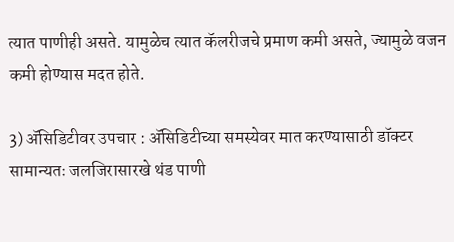त्यात पाणीही असते. यामुळेच त्यात कॅलरीजचे प्रमाण कमी असते, ज्यामुळे वजन कमी होण्यास मदत होते.

3) ॲसिडिटीवर उपचार : ॲसिडिटीच्या समस्येवर मात करण्यासाठी डॉक्टर सामान्यतः जलजिरासारखे थंड पाणी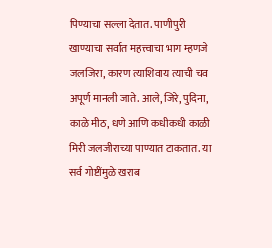पिण्याचा सल्ला देतात. पाणीपुरी खाण्याचा सर्वात महत्त्वाचा भाग म्हणजे जलजिरा, कारण त्याशिवाय त्याची चव अपूर्ण मानली जाते. आले, जिरे, पुदिना, काळे मीठ, धणे आणि कधीकधी काळी मिरी जलजीराच्या पाण्यात टाकतात. या सर्व गोष्टींमुळे खराब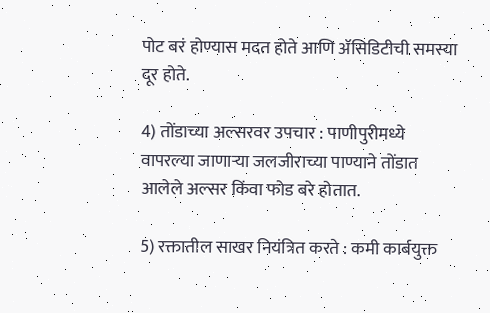पोट बरं होण्यास मदत होते आणि ॲसिडिटीची समस्या दूर होते.

4) तोंडाच्या अल्सरवर उपचार : पाणीपुरीमध्ये वापरल्या जाणार्‍या जलजीराच्या पाण्याने तोंडात आलेले अल्सर किंवा फोड बरे होतात.

5) रक्तातील साखर नियंत्रित करते : कमी कार्बयुक्त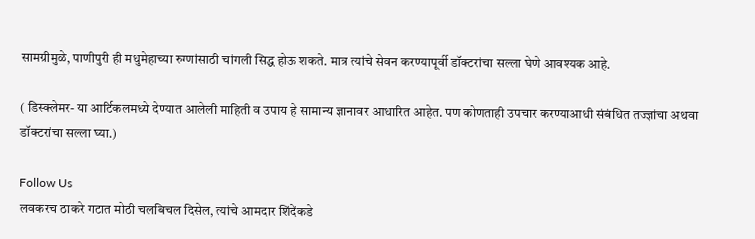सामग्रीमुळे, पाणीपुरी ही मधुमेहाच्या रुग्णांसाठी चांगली सिद्ध होऊ शकते. मात्र त्यांचे सेवन करण्यापूर्वी डॉक्टरांचा सल्ला घेणे आवश्यक आहे.

( डिस्क्लेमर- या आर्टिकलमध्ये देण्यात आलेली माहिती व उपाय हे सामान्य ज्ञानावर आधारित आहेत. पण कोणताही उपचार करण्याआधी संबंधित तज्ज्ञांचा अथवा डॉक्टरांचा सल्ला घ्या.)

Follow Us
लवकरच ठाकरे गटात मोठी चलबिचल दिसेल, त्यांचे आमदार शिंदेंकडे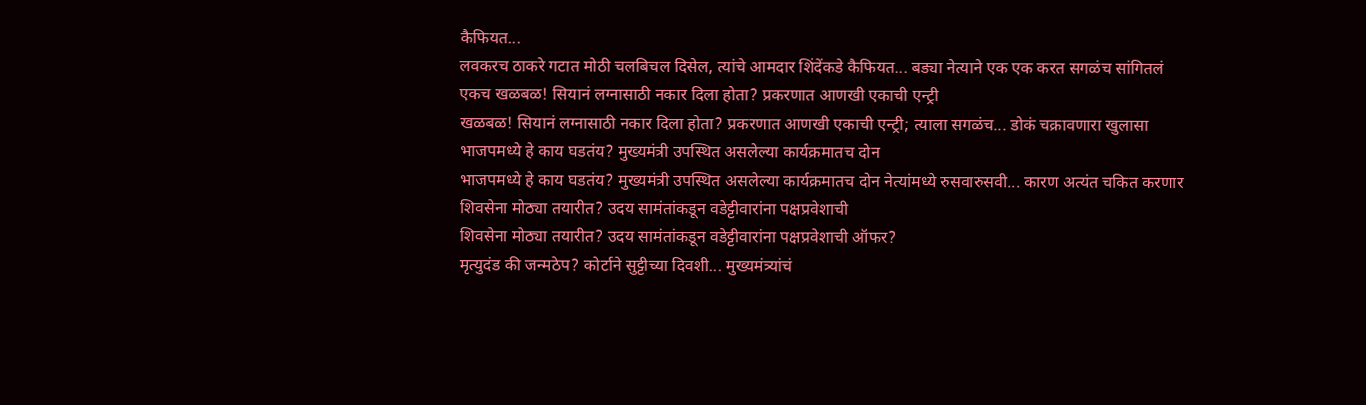कैफियत...
लवकरच ठाकरे गटात मोठी चलबिचल दिसेल, त्यांचे आमदार शिंदेंकडे कैफियत... बड्या नेत्याने एक एक करत सगळंच सांगितलं
एकच खळबळ! सियानं लग्नासाठी नकार दिला होता? प्रकरणात आणखी एकाची एन्ट्री
खळबळ! सियानं लग्नासाठी नकार दिला होता? प्रकरणात आणखी एकाची एन्ट्री; त्याला सगळंच... डोकं चक्रावणारा खुलासा
भाजपमध्ये हे काय घडतंय? मुख्यमंत्री उपस्थित असलेल्या कार्यक्रमातच दोन
भाजपमध्ये हे काय घडतंय? मुख्यमंत्री उपस्थित असलेल्या कार्यक्रमातच दोन नेत्यांमध्ये रुसवारुसवी... कारण अत्यंत चकित करणार
शिवसेना मोठ्या तयारीत? उदय सामंतांकडून वडेट्टीवारांना पक्षप्रवेशाची
शिवसेना मोठ्या तयारीत? उदय सामंतांकडून वडेट्टीवारांना पक्षप्रवेशाची ऑफर?
मृत्युदंड की जन्मठेप? कोर्टाने सुट्टीच्या दिवशी... मुख्यमंत्र्यांचं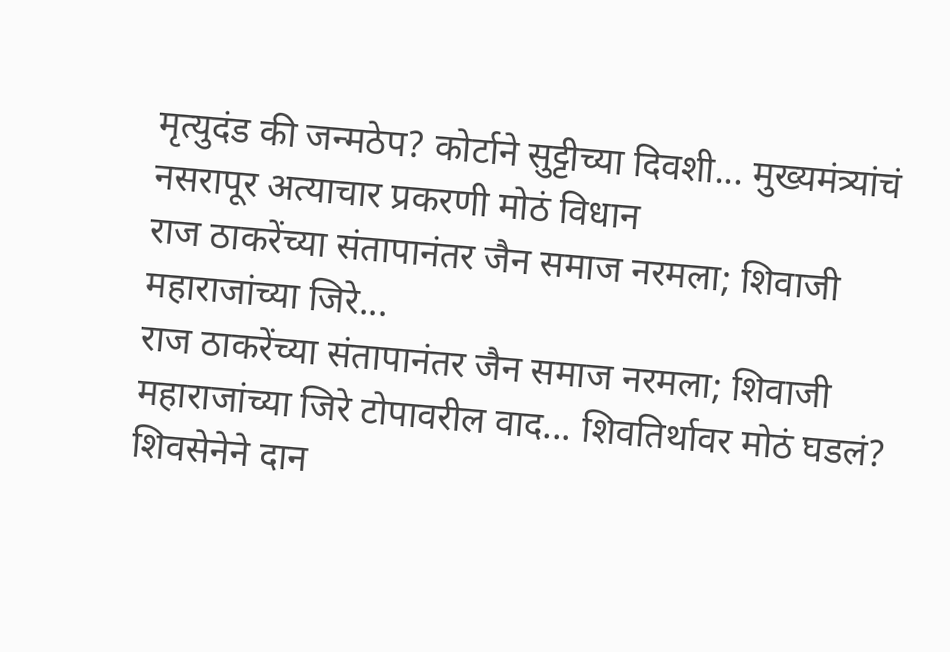मृत्युदंड की जन्मठेप? कोर्टाने सुट्टीच्या दिवशी... मुख्यमंत्र्यांचं नसरापूर अत्याचार प्रकरणी मोठं विधान
राज ठाकरेंच्या संतापानंतर जैन समाज नरमला; शिवाजी महाराजांच्या जिरे...
राज ठाकरेंच्या संतापानंतर जैन समाज नरमला; शिवाजी महाराजांच्या जिरे टोपावरील वाद... शिवतिर्थावर मोठं घडलं?
शिवसेनेने दान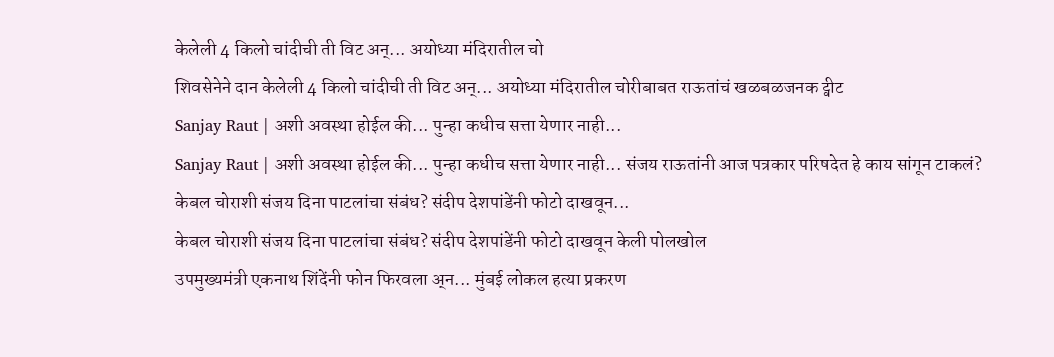केलेली 4 किलो चांदीची ती विट अन्... अयोध्या मंदिरातील चो
शिवसेनेने दान केलेली 4 किलो चांदीची ती विट अन्... अयोध्या मंदिरातील चोरीबाबत राऊतांचं खळबळजनक ट्वीट
Sanjay Raut | अशी अवस्था होईल की... पुन्हा कधीच सत्ता येणार नाही...
Sanjay Raut | अशी अवस्था होईल की... पुन्हा कधीच सत्ता येणार नाही... संजय राऊतांनी आज पत्रकार परिषदेत हे काय सांगून टाकलं?
केबल चोराशी संजय दिना पाटलांचा संबंध? संदीप देशपांडेंनी फोटो दाखवून...
केबल चोराशी संजय दिना पाटलांचा संबंध? संदीप देशपांडेंनी फोटो दाखवून केली पोलखोल
उपमुख्यमंत्री एकनाथ शिंदेंनी फोन फिरवला अ्न... मुंबई लोकल हत्या प्रकरण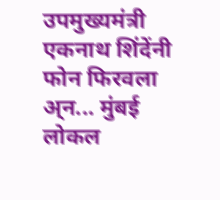उपमुख्यमंत्री एकनाथ शिंदेंनी फोन फिरवला अ्न... मुंबई लोकल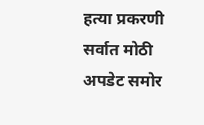हत्या प्रकरणी सर्वात मोठी अपडेट समोर